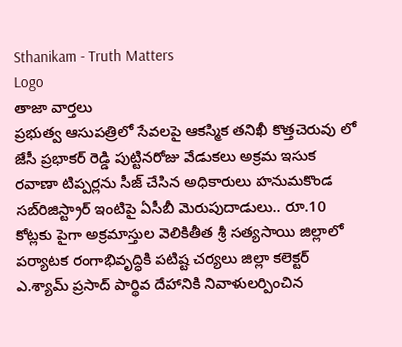Sthanikam - Truth Matters
Logo
తాజా వార్తలు
ప్రభుత్వ ఆసుపత్రిలో సేవలపై ఆకస్మిక తనిఖీ కొత్తచెరువు లో జేసీ ప్రభాకర్ రెడ్డి పుట్టినరోజు వేడుకలు అక్రమ ఇసుక రవాణా టిప్పర్లను సీజ్ చేసిన అధికారులు హనుమకొండ సబ్‌రిజిస్ట్రార్ ఇంటిపై ఏసీబీ మెరుపుదాడులు.. రూ.10 కోట్లకు పైగా అక్రమాస్తుల వెలికితీత శ్రీ సత్యసాయి జిల్లాలో పర్యాటక రంగాభివృద్ధికి పటిష్ట చర్యలు జిల్లా కలెక్టర్ ఎ.శ్యామ్ ప్రసాద్ పార్థివ దేహానికి నివాళులర్పించిన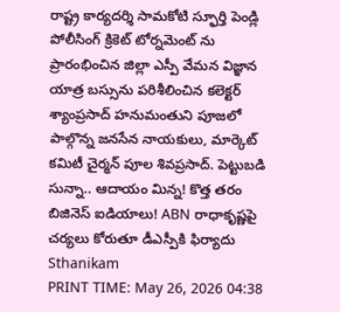రాష్ట్ర కార్యదర్శి సామకోటి స్ఫూర్తి పెండ్లి పోలీసింగ్ క్రికెట్ టోర్నమెంట్ ను ప్రారంభించిన జిల్లా ఎస్పీ వేమన విజ్ఞాన యాత్ర బస్సును పరిశీలించిన కలెక్టర్ శ్యాంప్రసాద్ హనుమంతుని పూజలో పాల్గొన్న జనసేన నాయకులు, మార్కెట్ కమిటీ చైర్మన్ పూల శివప్రసాద్. పెట్టుబడి సున్నా.. ఆదాయం మిన్న! కొత్త తరం బిజినెస్ ఐడియాలు! ABN రాధాకృష్ణపై చర్యలు కోరుతూ డీఎస్పీకి ఫిర్యాదు
Sthanikam
PRINT TIME: May 26, 2026 04:38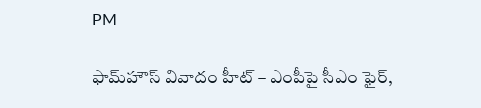PM

ఫామ్‌హౌస్ వివాదం హీట్ – ఎంపీపై సీఎం ఫైర్,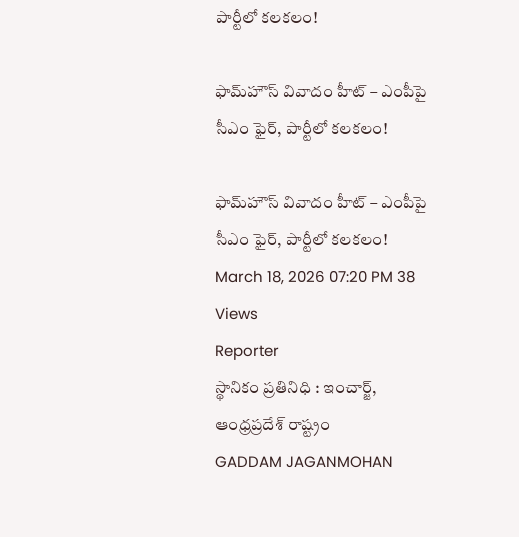పార్టీలో కలకలం!

ఫామ్‌హౌస్ వివాదం హీట్ – ఎంపీపై సీఎం ఫైర్, పార్టీలో కలకలం!

ఫామ్‌హౌస్ వివాదం హీట్ – ఎంపీపై సీఎం ఫైర్, పార్టీలో కలకలం!
March 18, 2026 07:20 PM 38 Views
Reporter
స్థానికం ప్రతినిధి : ఇంచార్జ్, ఆంధ్రప్రదేశ్ రాష్ట్రం
GADDAM JAGANMOHAN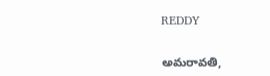REDDY

అమరావతి,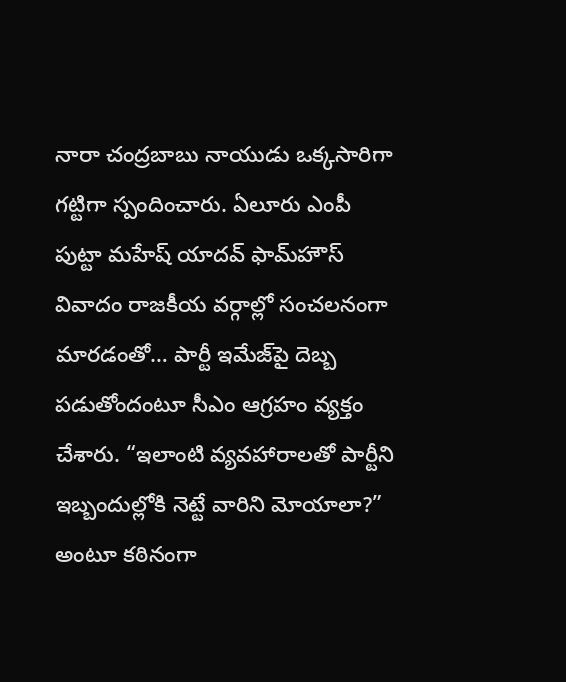నారా చంద్రబాబు నాయుడు ఒక్కసారిగా గట్టిగా స్పందించారు. ఏలూరు ఎంపీ పుట్టా మహేష్ యాదవ్ ఫామ్‌హౌస్ వివాదం రాజకీయ వర్గాల్లో సంచలనంగా మారడంతో… పార్టీ ఇమేజ్‌పై దెబ్బ పడుతోందంటూ సీఎం ఆగ్రహం వ్యక్తం చేశారు. “ఇలాంటి వ్యవహారాలతో పార్టీని ఇబ్బందుల్లోకి నెట్టే వారిని మోయాలా?” అంటూ కఠినంగా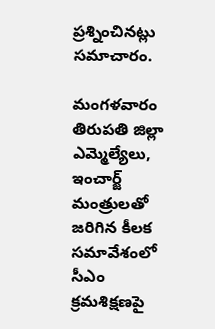ప్రశ్నించినట్లు సమాచారం.

మంగళవారం తిరుపతి జిల్లా ఎమ్మెల్యేలు, ఇంచార్జ్ మంత్రులతో జరిగిన కీలక సమావేశంలో సీఎం క్రమశిక్షణపై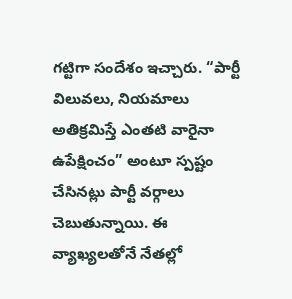గట్టిగా సందేశం ఇచ్చారు. “పార్టీ విలువలు, నియమాలు అతిక్రమిస్తే ఎంతటి వారైనా ఉపేక్షించం” అంటూ స్పష్టం చేసినట్లు పార్టీ వర్గాలు చెబుతున్నాయి. ఈ వ్యాఖ్యలతోనే నేతల్లో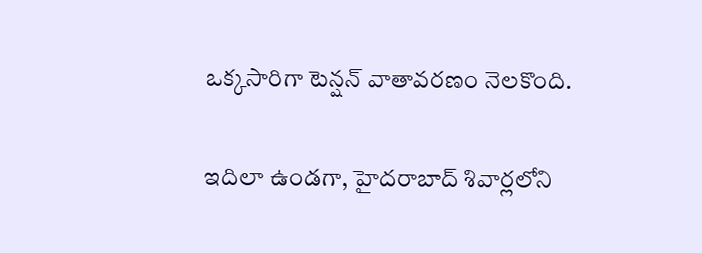ఒక్కసారిగా టెన్షన్ వాతావరణం నెలకొంది.

ఇదిలా ఉండగా, హైదరాబాద్ శివార్లలోని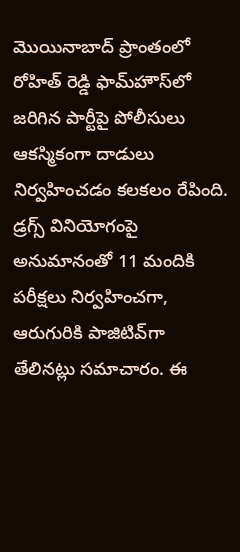మొయినాబాద్ ప్రాంతంలో రోహిత్ రెడ్డి ఫామ్‌హౌస్‌లో జరిగిన పార్టీపై పోలీసులు ఆకస్మికంగా దాడులు నిర్వహించడం కలకలం రేపింది. డ్రగ్స్ వినియోగంపై అనుమానంతో 11 మందికి పరీక్షలు నిర్వహించగా, ఆరుగురికి పాజిటివ్‌గా తేలినట్లు సమాచారం. ఈ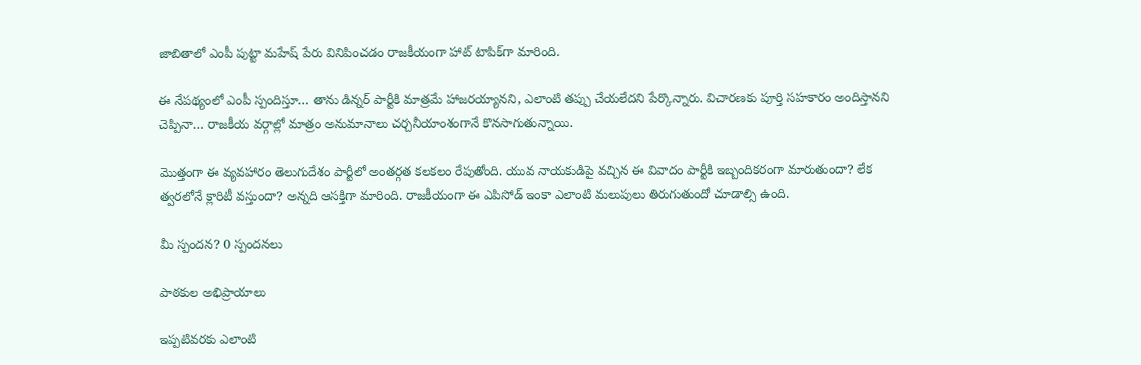జాబితాలో ఎంపీ పుట్టా మహేష్ పేరు వినిపించడం రాజకీయంగా హాట్ టాపిక్‌గా మారింది.

ఈ నేపథ్యంలో ఎంపీ స్పందిస్తూ… తాను డిన్నర్ పార్టీకి మాత్రమే హాజరయ్యానని, ఎలాంటి తప్పు చేయలేదని పేర్కొన్నారు. విచారణకు పూర్తి సహకారం అందిస్తానని చెప్పినా… రాజకీయ వర్గాల్లో మాత్రం అనుమానాలు చర్చనీయాంశంగానే కొనసాగుతున్నాయి.

మొత్తంగా ఈ వ్యవహారం తెలుగుదేశం పార్టీలో అంతర్గత కలకలం రేపుతోంది. యువ నాయకుడిపై వచ్చిన ఈ వివాదం పార్టీకి ఇబ్బందికరంగా మారుతుందా? లేక త్వరలోనే క్లారిటీ వస్తుందా? అన్నది ఆసక్తిగా మారింది. రాజకీయంగా ఈ ఎపిసోడ్ ఇంకా ఎలాంటి మలుపులు తిరుగుతుందో చూడాల్సి ఉంది.

మీ స్పందన? 0 స్పందనలు

పాఠకుల అభిప్రాయాలు

ఇప్పటివరకు ఎలాంటి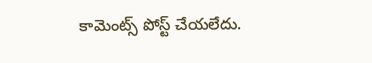కామెంట్స్ పోస్ట్ చేయలేదు.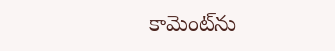కామెంట్‌ను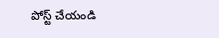పోస్ట్ చేయండి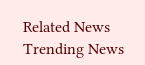Related News
Trending News